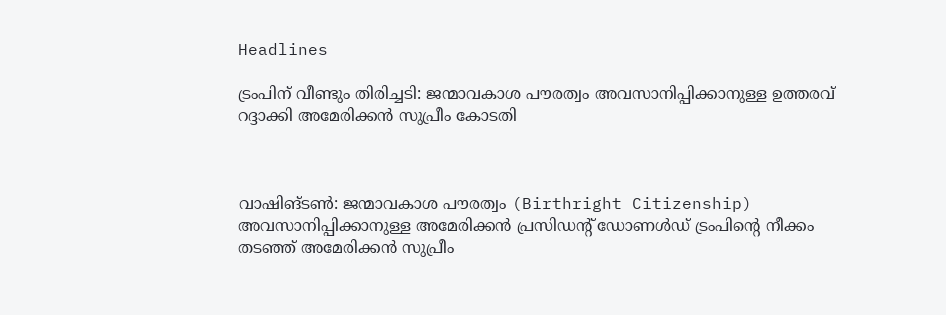Headlines

ട്രംപിന് വീണ്ടും തിരിച്ചടി: ജന്മാവകാശ പൗരത്വം അവസാനിപ്പിക്കാനുള്ള ഉത്തരവ് റദ്ദാക്കി അമേരിക്കൻ സുപ്രീം കോടതി



വാഷിങ്ടൺ: ജന്മാവകാശ പൗരത്വം (Birthright Citizenship) അവസാനിപ്പിക്കാനുള്ള അമേരിക്കൻ പ്രസിഡൻ്റ് ഡോണൾഡ് ട്രംപിൻ്റെ നീക്കം തടഞ്ഞ് അമേരിക്കൻ സുപ്രീം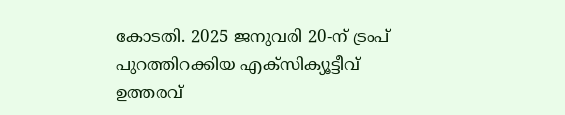കോടതി. 2025 ജനുവരി 20-ന് ട്രംപ് പുറത്തിറക്കിയ എക്സിക്യൂട്ടീവ് ഉത്തരവ്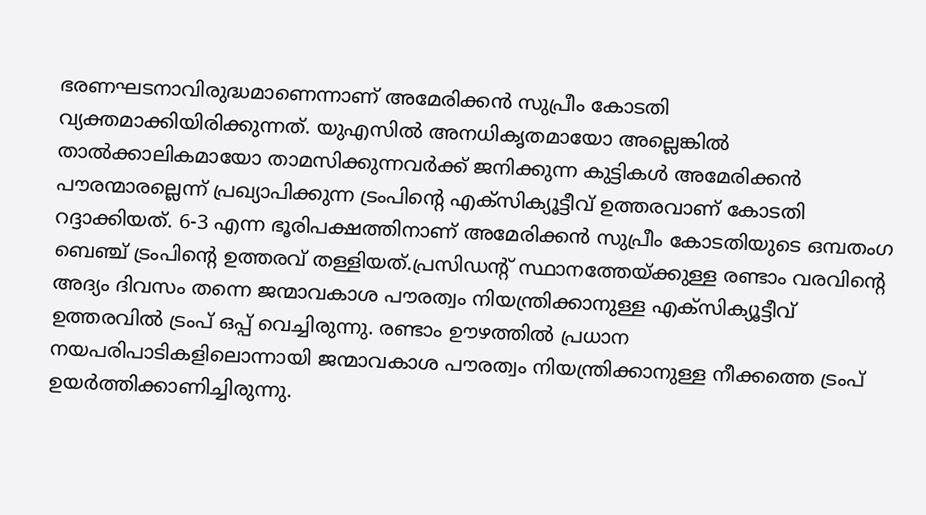ഭരണഘടനാവിരുദ്ധമാണെന്നാണ് അമേരിക്കൻ സുപ്രീം കോടതി വ്യക്തമാക്കിയിരിക്കുന്നത്. യുഎസിൽ അനധികൃതമായോ അല്ലെങ്കിൽ താൽക്കാലികമായോ താമസിക്കുന്നവർക്ക് ജനിക്കുന്ന കുട്ടികൾ അമേരിക്കൻ പൗരന്മാരല്ലെന്ന് പ്രഖ്യാപിക്കുന്ന ട്രംപിന്റെ എക്‌സിക്യൂട്ടീവ് ഉത്തരവാണ് കോടതി റദ്ദാക്കിയത്. 6-3 എന്ന ഭൂരിപക്ഷത്തിനാണ് അമേരിക്കൻ സുപ്രീം കോടതിയുടെ ഒമ്പതംഗ ബെഞ്ച് ട്രംപിൻ്റെ ഉത്തരവ് തള്ളിയത്.പ്രസിഡൻ്റ് സ്ഥാനത്തേയ്ക്കുള്ള രണ്ടാം വരവിൻ്റെ അദ്യം ദിവസം തന്നെ ജന്മാവകാശ പൗരത്വം നിയന്ത്രിക്കാനുള്ള എക്സിക്യൂട്ടീവ് ഉത്തരവിൽ ട്രംപ് ഒപ്പ് വെച്ചിരുന്നു. രണ്ടാം ഊഴത്തിൽ പ്രധാന നയപരിപാടികളിലൊന്നായി ജന്മാവകാശ പൗരത്വം നിയന്ത്രിക്കാനുള്ള നീക്കത്തെ ട്രംപ് ഉയർത്തിക്കാണിച്ചിരുന്നു.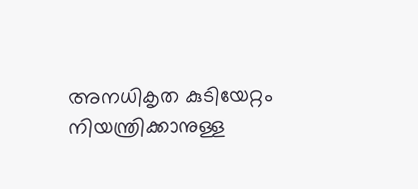അനധികൃത കുടിയേറ്റം നിയന്ത്രിക്കാനുള്ള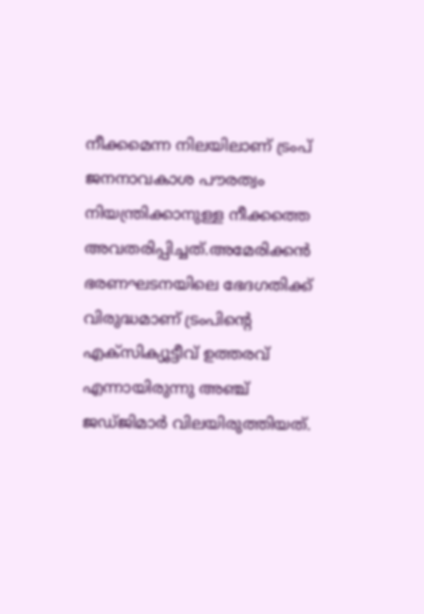നീക്കമെന്ന നിലയിലാണ് ട്രംപ് ജനനാവകാശ പൗരത്വം നിയന്ത്രിക്കാനുള്ള നീക്കത്തെ അവതരിപ്പിച്ചത്.അമേരിക്കൻ ഭരണഘടനയിലെ ഭേദഗതിക്ക് വിരുദ്ധമാണ് ട്രംപിൻ്റെ എക്സിക്യൂട്ടീവ് ഉത്തരവ് എന്നായിരുന്നു അഞ്ച് ജഡ്ജിമാർ വിലയിരുത്തിയത്.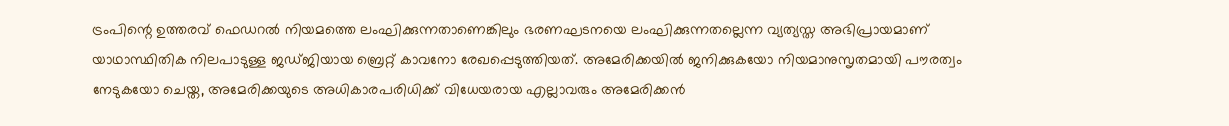ട്രംപിന്റെ ഉത്തരവ് ഫെഡറൽ നിയമത്തെ ലംഘിക്കുന്നതാണെങ്കിലും ഭരണഘടനയെ ലംഘിക്കുന്നതല്ലെന്ന വ്യത്യസ്ത അഭിപ്രായമാണ് യാഥാസ്ഥിതിക നിലപാടുള്ള ജഡ്ജിയായ ബ്രെറ്റ് കാവനോ രേഖപ്പെടുത്തിയത്. അമേരിക്കയിൽ ജനിക്കുകയോ നിയമാനുസൃതമായി പൗരത്വം നേടുകയോ ചെയ്ത, അമേരിക്കയുടെ അധികാരപരിധിക്ക് വിധേയരായ എല്ലാവരും അമേരിക്കൻ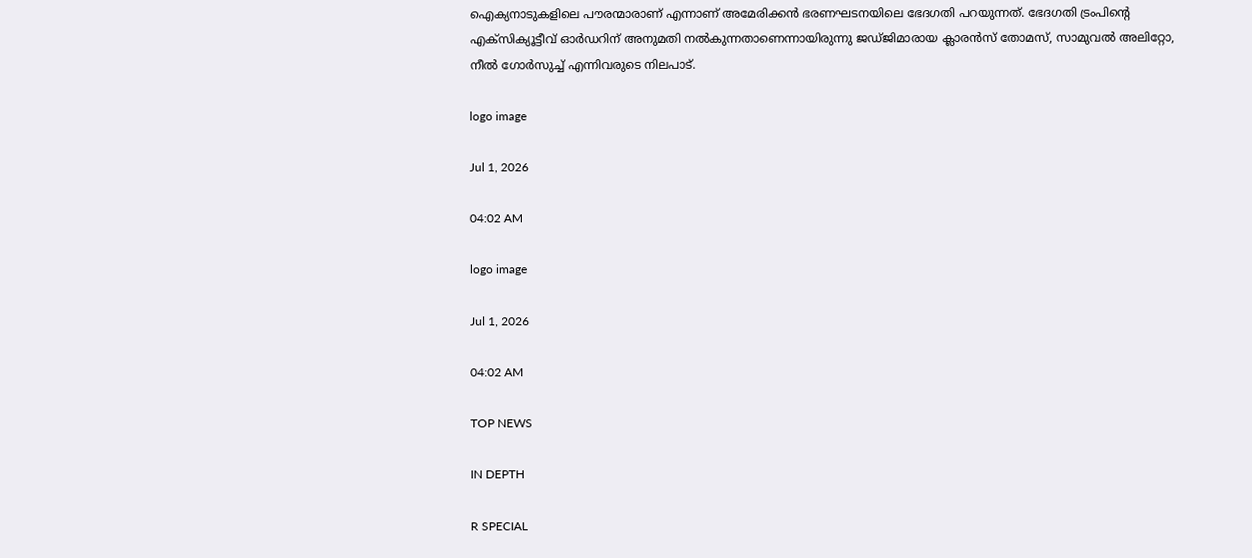ഐക്യനാടുകളിലെ പൗരന്മാരാണ് എന്നാണ് അമേരിക്കൻ ഭരണഘടനയിലെ ഭേദഗതി പറയുന്നത്. ഭേദഗതി ട്രംപിന്റെ എക്സിക്യൂട്ടീവ് ഓർഡറിന് അനുമതി നൽകുന്നതാണെന്നായിരുന്നു ജഡ്ജിമാരായ ക്ലാരൻസ് തോമസ്, സാമുവൽ അലിറ്റോ, നീൽ ഗോർസുച്ച് എന്നിവരുടെ നിലപാട്.

logo image

Jul 1, 2026

04:02 AM

logo image

Jul 1, 2026

04:02 AM

TOP NEWS

IN DEPTH

R SPECIAL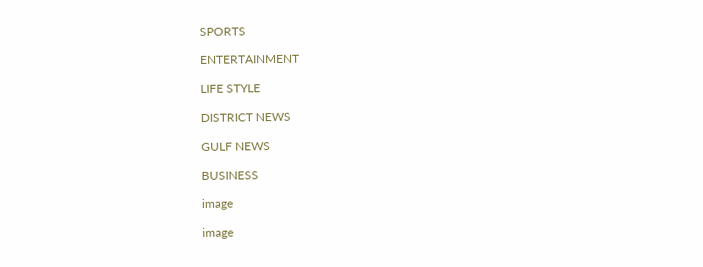SPORTS

ENTERTAINMENT

LIFE STYLE

DISTRICT NEWS

GULF NEWS

BUSINESS

image

image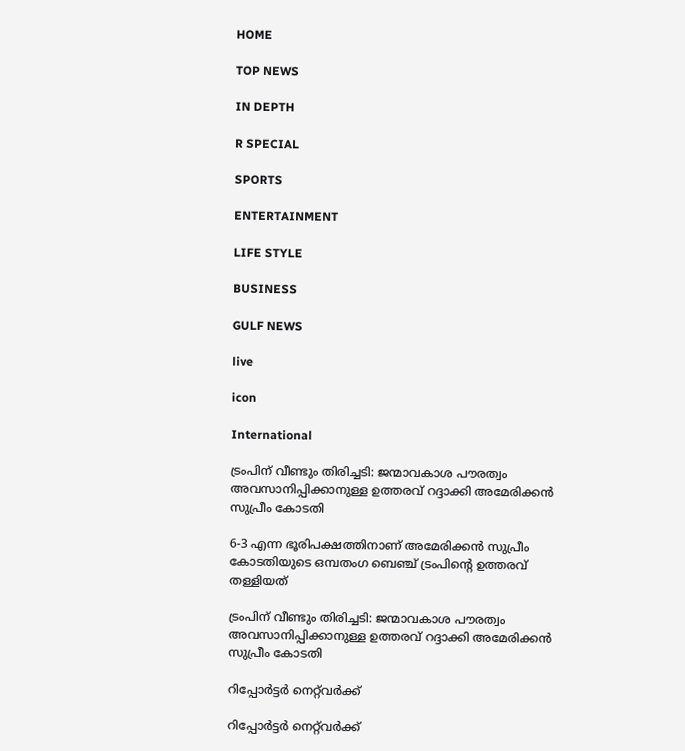HOME

TOP NEWS

IN DEPTH

R SPECIAL

SPORTS

ENTERTAINMENT

LIFE STYLE

BUSINESS

GULF NEWS

live

icon

International

ട്രംപിന് വീണ്ടും തിരിച്ചടി: ജന്മാവകാശ പൗരത്വം അവസാനിപ്പിക്കാനുള്ള ഉത്തരവ് റദ്ദാക്കി അമേരിക്കൻ സുപ്രീം കോടതി

6-3 എന്ന ഭൂരിപക്ഷത്തിനാണ് അമേരിക്കൻ സുപ്രീം കോടതിയുടെ ഒമ്പതംഗ ബെഞ്ച് ട്രംപിൻ്റെ ഉത്തരവ് തള്ളിയത്

ട്രംപിന് വീണ്ടും തിരിച്ചടി: ജന്മാവകാശ പൗരത്വം അവസാനിപ്പിക്കാനുള്ള ഉത്തരവ് റദ്ദാക്കി അമേരിക്കൻ സുപ്രീം കോടതി

റിപ്പോർട്ടർ നെറ്റ്‌വര്‍ക്ക്‌

റിപ്പോർട്ടർ നെറ്റ്‌വര്‍ക്ക്‌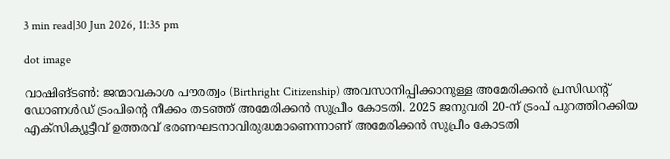3 min read|30 Jun 2026, 11:35 pm

dot image

വാഷിങ്ടൺ: ജന്മാവകാശ പൗരത്വം (Birthright Citizenship) അവസാനിപ്പിക്കാനുള്ള അമേരിക്കൻ പ്രസിഡൻ്റ് ഡോണൾഡ് ട്രംപിൻ്റെ നീക്കം തടഞ്ഞ് അമേരിക്കൻ സുപ്രീം കോടതി. 2025 ജനുവരി 20-ന് ട്രംപ് പുറത്തിറക്കിയ എക്സിക്യൂട്ടീവ് ഉത്തരവ് ഭരണഘടനാവിരുദ്ധമാണെന്നാണ് അമേരിക്കൻ സുപ്രീം കോടതി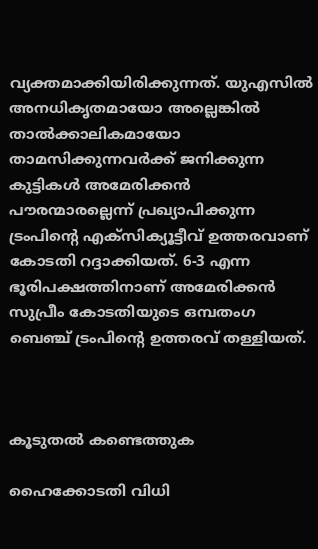വ്യക്തമാക്കിയിരിക്കുന്നത്. യുഎസിൽ അനധികൃതമായോ അല്ലെങ്കിൽ താൽക്കാലികമായോ താമസിക്കുന്നവർക്ക് ജനിക്കുന്ന കുട്ടികൾ അമേരിക്കൻ പൗരന്മാരല്ലെന്ന് പ്രഖ്യാപിക്കുന്ന ട്രംപിന്റെ എക്‌സിക്യൂട്ടീവ് ഉത്തരവാണ് കോടതി റദ്ദാക്കിയത്. 6-3 എന്ന ഭൂരിപക്ഷത്തിനാണ് അമേരിക്കൻ സുപ്രീം കോടതിയുടെ ഒമ്പതംഗ ബെഞ്ച് ട്രംപിൻ്റെ ഉത്തരവ് തള്ളിയത്.



കൂടുതൽ കണ്ടെത്തുക

ഹൈക്കോടതി വിധി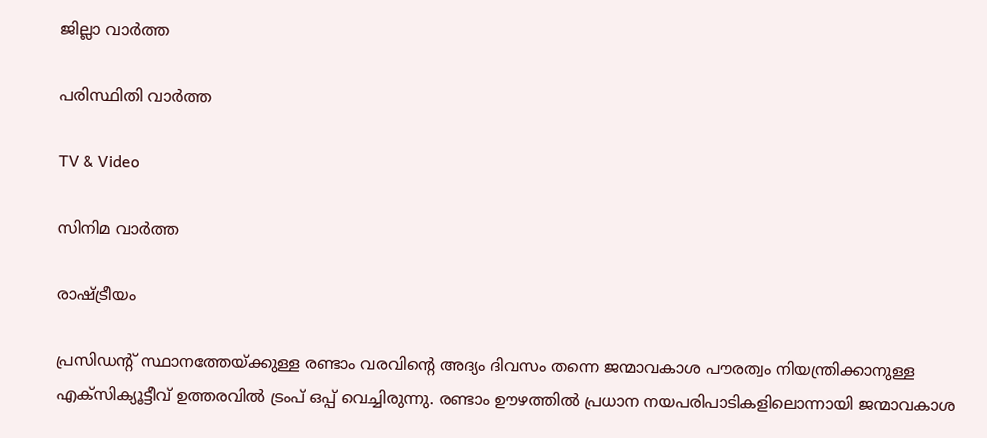ജില്ലാ വാർത്ത

പരിസ്ഥിതി വാർത്ത

TV & Video

സിനിമ വാർത്ത

രാഷ്ട്രീയം

പ്രസിഡൻ്റ് സ്ഥാനത്തേയ്ക്കുള്ള രണ്ടാം വരവിൻ്റെ അദ്യം ദിവസം തന്നെ ജന്മാവകാശ പൗരത്വം നിയന്ത്രിക്കാനുള്ള എക്സിക്യൂട്ടീവ് ഉത്തരവിൽ ട്രംപ് ഒപ്പ് വെച്ചിരുന്നു. രണ്ടാം ഊഴത്തിൽ പ്രധാന നയപരിപാടികളിലൊന്നായി ജന്മാവകാശ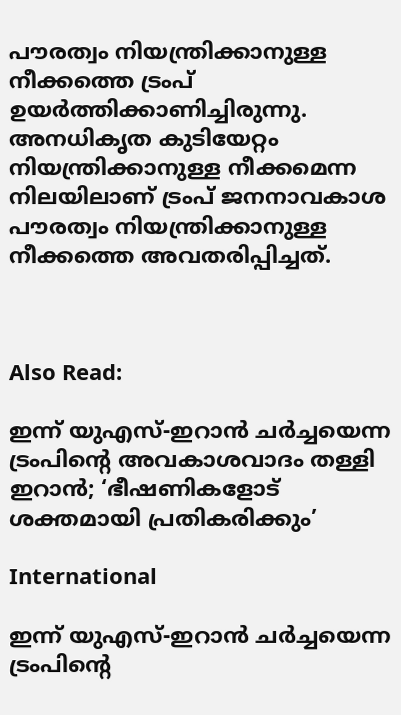പൗരത്വം നിയന്ത്രിക്കാനുള്ള നീക്കത്തെ ട്രംപ് ഉയർത്തിക്കാണിച്ചിരുന്നു. അനധികൃത കുടിയേറ്റം നിയന്ത്രിക്കാനുള്ള നീക്കമെന്ന നിലയിലാണ് ട്രംപ് ജനനാവകാശ പൗരത്വം നിയന്ത്രിക്കാനുള്ള നീക്കത്തെ അവതരിപ്പിച്ചത്.



Also Read:

ഇന്ന് യുഎസ്-ഇറാന്‍ ചര്‍ച്ചയെന്ന ട്രംപിന്റെ അവകാശവാദം തള്ളി ഇറാന്‍; ‘ഭീഷണികളോട് ശക്തമായി പ്രതികരിക്കും’

International

ഇന്ന് യുഎസ്-ഇറാന്‍ ചര്‍ച്ചയെന്ന ട്രംപിന്റെ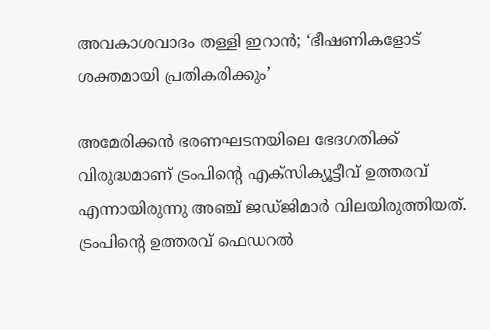അവകാശവാദം തള്ളി ഇറാന്‍; ‘ഭീഷണികളോട് ശക്തമായി പ്രതികരിക്കും’

അമേരിക്കൻ ഭരണഘടനയിലെ ഭേദഗതിക്ക് വിരുദ്ധമാണ് ട്രംപിൻ്റെ എക്സിക്യൂട്ടീവ് ഉത്തരവ് എന്നായിരുന്നു അഞ്ച് ജഡ്ജിമാർ വിലയിരുത്തിയത്. ട്രംപിന്റെ ഉത്തരവ് ഫെഡറൽ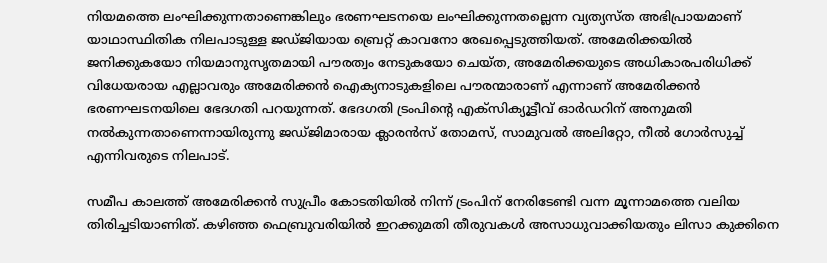നിയമത്തെ ലംഘിക്കുന്നതാണെങ്കിലും ഭരണഘടനയെ ലംഘിക്കുന്നതല്ലെന്ന വ്യത്യസ്ത അഭിപ്രായമാണ് യാഥാസ്ഥിതിക നിലപാടുള്ള ജഡ്ജിയായ ബ്രെറ്റ് കാവനോ രേഖപ്പെടുത്തിയത്. അമേരിക്കയിൽ ജനിക്കുകയോ നിയമാനുസൃതമായി പൗരത്വം നേടുകയോ ചെയ്ത, അമേരിക്കയുടെ അധികാരപരിധിക്ക് വിധേയരായ എല്ലാവരും അമേരിക്കൻ ഐക്യനാടുകളിലെ പൗരന്മാരാണ് എന്നാണ് അമേരിക്കൻ ഭരണഘടനയിലെ ഭേദഗതി പറയുന്നത്. ഭേദഗതി ട്രംപിന്റെ എക്സിക്യൂട്ടീവ് ഓർഡറിന് അനുമതി നൽകുന്നതാണെന്നായിരുന്നു ജഡ്ജിമാരായ ക്ലാരൻസ് തോമസ്, സാമുവൽ അലിറ്റോ, നീൽ ഗോർസുച്ച് എന്നിവരുടെ നിലപാട്.

സമീപ കാലത്ത് അമേരിക്കൻ സുപ്രീം കോടതിയിൽ നിന്ന് ട്രംപിന് നേരിടേണ്ടി വന്ന മൂന്നാമത്തെ വലിയ തിരിച്ചടിയാണിത്. കഴിഞ്ഞ ഫെബ്രുവരിയിൽ ഇറക്കുമതി തീരുവകൾ അസാധുവാക്കിയതും ലിസാ കുക്കിനെ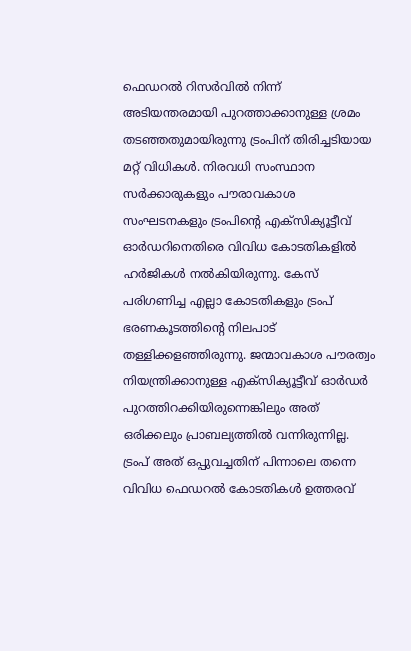ഫെഡറൽ റിസർവിൽ നിന്ന് അടിയന്തരമായി പുറത്താക്കാനുള്ള ശ്രമം തടഞ്ഞതുമായിരുന്നു ട്രംപിന് തിരിച്ചടിയായ മറ്റ് വിധികൾ. നിരവധി സംസ്ഥാന സർക്കാരുകളും പൗരാവകാശ സംഘടനകളും ട്രംപിന്റെ എക്സിക്യൂട്ടീവ് ഓർഡറിനെതിരെ വിവിധ കോടതികളിൽ ഹർജികൾ നൽകിയിരുന്നു. കേസ് പരിഗണിച്ച എല്ലാ കോടതികളും ട്രംപ് ഭരണകൂടത്തിന്റെ നിലപാട് തള്ളിക്കളഞ്ഞിരുന്നു. ജന്മാവകാശ പൗരത്വം നിയന്ത്രിക്കാനുള്ള എക്സിക്യൂട്ടീവ് ഓർഡർ പുറത്തിറക്കിയിരുന്നെങ്കിലും അത് ഒരിക്കലും പ്രാബല്യത്തിൽ വന്നിരുന്നില്ല. ട്രംപ് അത് ഒപ്പുവച്ചതിന് പിന്നാലെ തന്നെ വിവിധ ഫെഡറൽ കോടതികൾ ഉത്തരവ്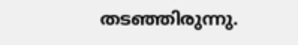തടഞ്ഞിരുന്നു.